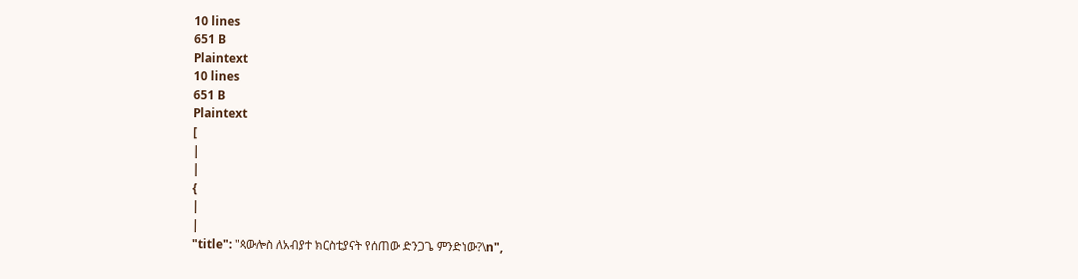10 lines
651 B
Plaintext
10 lines
651 B
Plaintext
[
|
|
{
|
|
"title": "ጳውሎስ ለአብያተ ክርስቲያናት የሰጠው ድንጋጌ ምንድነው?\n",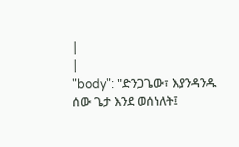|
|
"body": "ድንጋጌው፣ እያንዳንዱ ሰው ጌታ እንደ ወሰነለት፤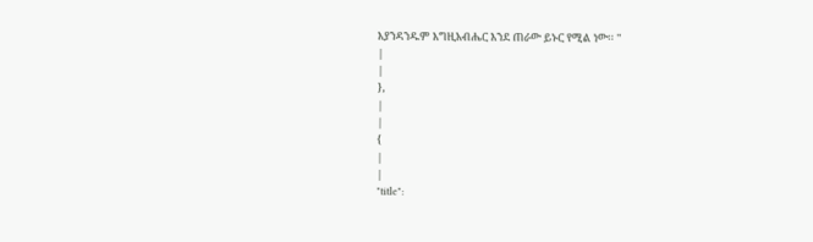እያንዳንዱም እግዚአብሔር እንደ ጠራው ይኑር የሚል ነው፡፡ "
|
|
},
|
|
{
|
|
"title":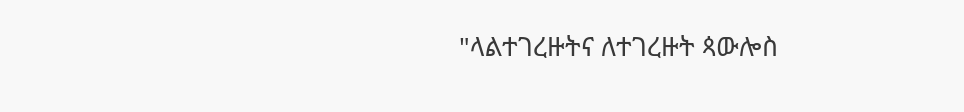"ላልተገረዙትና ለተገረዙት ጳውሎስ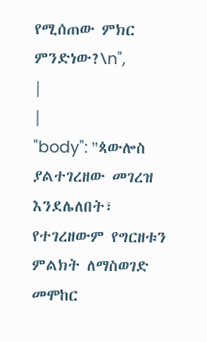የሚሰጠው ምክር ምንድነው?\n",
|
|
"body": "ጳውሎስ ያልተገረዘው መገረዝ እንደሌለበት፣ የተገረዘውም የግርዘቱን ምልክት ለማስወገድ መሞከር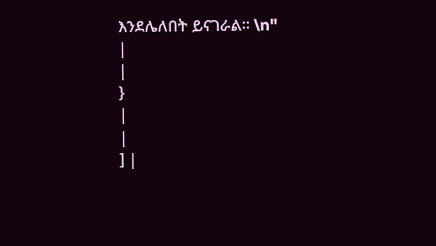እንደሌለበት ይናገራል፡፡ \n"
|
|
}
|
|
] |